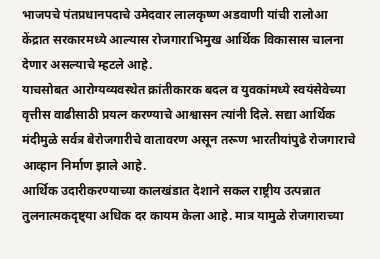भाजपचे पंतप्रधानपदाचे उमेदवार लालकृष्ण अडवाणी यांची रालोआ केंद्रात सरकारमध्ये आल्यास रोजगाराभिमुख आर्थिक विकासास चालना देणार असल्याचे म्हटले आहे.
याचसोबत आरोग्यव्यवस्थेत क्रांतीकारक बदल व युवकांमध्ये स्वयंसेवेच्या वृत्तीस वाढीसाठी प्रयत्न करण्याचे आश्वासन त्यांनी दिले. सद्या आर्थिक मंदीमुळे सर्वत्र बेरोजगारीचे वातावरण असून तरूण भारतीयांपुढे रोजगाराचे आव्हान निर्माण झाले आहे.
आर्थिक उदारीकरण्याच्या कालखंडात देशाने सकल राष्ट्रीय उत्पन्नात तुलनात्मकदृष्ट्या अधिक दर कायम केला आहे. मात्र यामुळे रोजगाराच्या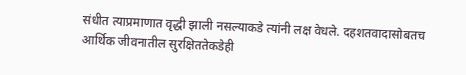संधीत त्याप्रमाणात वृद्धी झाली नसल्याकडे त्यांनी लक्ष वेधले. दहशतवादासोबतच आर्थिक जीवनातील सुरक्षिततेकडेही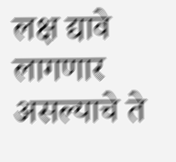लक्ष द्यावे लागणार असल्याचे ते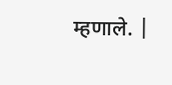म्हणाले. |